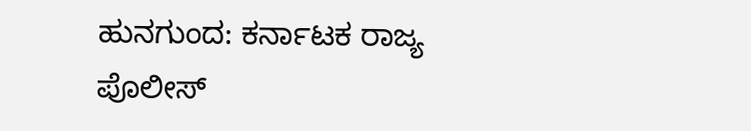ಹುನಗುಂದ: ಕರ್ನಾಟಕ ರಾಜ್ಯ ಪೊಲೀಸ್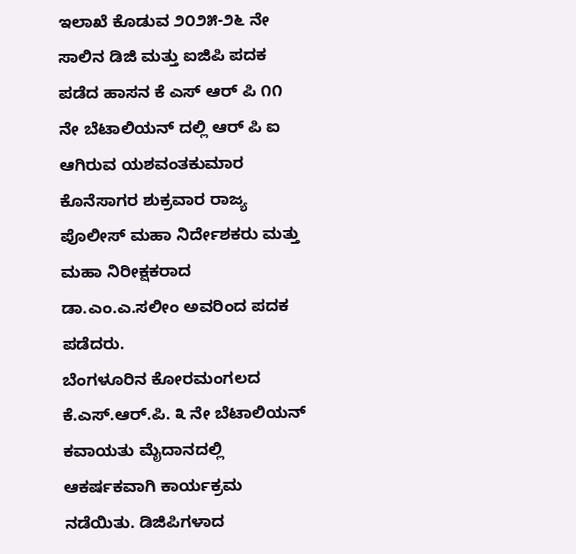ಇಲಾಖೆ ಕೊಡುವ ೨೦೨೫-೨೬ ನೇ ಸಾಲಿನ ಡಿಜಿ ಮತ್ತು ಐಜಿಪಿ ಪದಕ ಪಡೆದ ಹಾಸನ ಕೆ ಎಸ್ ಆರ್ ಪಿ ೧೧ ನೇ ಬೆಟಾಲಿಯನ್ ದಲ್ಲಿ ಆರ್ ಪಿ ಐ ಆಗಿರುವ ಯಶವಂತಕುಮಾರ ಕೊನೆಸಾಗರ ಶುಕ್ರವಾರ ರಾಜ್ಯ ಪೊಲೀಸ್ ಮಹಾ ನಿರ್ದೇಶಕರು ಮತ್ತು ಮಹಾ ನಿರೀಕ್ಷಕರಾದ ಡಾ.ಎಂ.ಎ.ಸಲೀಂ ಅವರಿಂದ ಪದಕ ಪಡೆದರು.
ಬೆಂಗಳೂರಿನ ಕೋರಮಂಗಲದ ಕೆ.ಎಸ್.ಆರ್.ಪಿ. ೩ ನೇ ಬೆಟಾಲಿಯನ್ ಕವಾಯತು ಮೈದಾನದಲ್ಲಿ ಆಕರ್ಷಕವಾಗಿ ಕಾರ್ಯಕ್ರಮ ನಡೆಯಿತು. ಡಿಜಿಪಿಗಳಾದ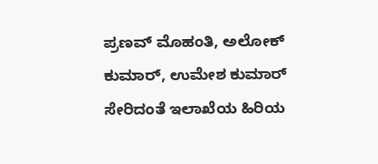ಪ್ರಣವ್ ಮೊಹಂತಿ, ಅಲೋಕ್ ಕುಮಾರ್, ಉಮೇಶ ಕುಮಾರ್ ಸೇರಿದಂತೆ ಇಲಾಖೆಯ ಹಿರಿಯ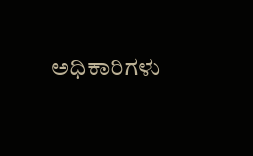ಅಧಿಕಾರಿಗಳು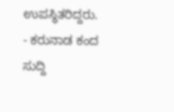ಉಪಸ್ಥಿತರಿದ್ದರು.
- ಕರುನಾಡ ಕಂದ ಸುದ್ದಿ